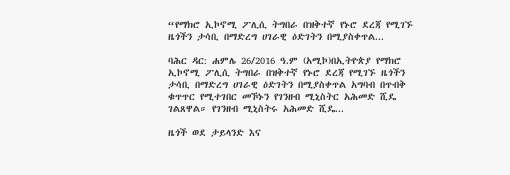“የማክሮ ኢኮኖሚ ፖሊሲ ትግበራ በዝቅተኛ የኑሮ ደረጃ የሚገኙ ዜጎችን ታሳቢ በማድረግ ሀገራዊ ዕድገትን በሚያስቀጥል...

ባሕር ዳር: ሐምሌ 26/2016 ዓ.ም (አሚኮ)በኢትዮጵያ የማክሮ ኢኮኖሚ ፖሊሲ ትግበራ በዝቅተኛ የኑሮ ደረጃ የሚገኙ ዜጎችን ታሳቢ በማድረግ ሀገራዊ ዕድገትን በሚያስቀጥል አግባብ በጥብቅ ቁጥጥር የሚተገበር መኾኑን የገንዘብ ሚኒስትር አሕመድ ሺዴ ገልጸዋል። የገንዘብ ሚኒስትሩ አሕመድ ሺዴ...

ዜጎች ወደ ታይላንድ እና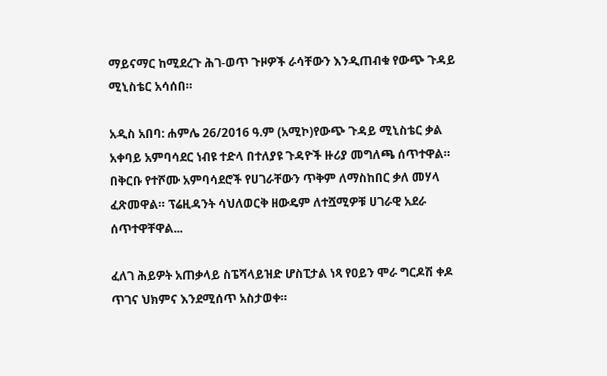ማይናማር ከሚደረጉ ሕገ-ወጥ ጉዞዎች ራሳቸውን እንዲጠብቁ የውጭ ጉዳይ ሚኒስቴር አሳሰበ።

አዲስ አበባ: ሐምሌ 26/2016 ዓ.ም (አሚኮ)የውጭ ጉዳይ ሚኒስቴር ቃል አቀባይ አምባሳደር ነብዩ ተድላ በተለያዩ ጉዳዮች ዙሪያ መግለጫ ሰጥተዋል። በቅርቡ የተሾሙ አምባሳደሮች የሀገራቸውን ጥቅም ለማስከበር ቃለ መሃላ ፈጽመዋል። ፕሬዚዳንት ሳህለወርቅ ዘውዴም ለተሿሚዎቹ ሀገራዊ አደራ ሰጥተዋቸዋል...

ፈለገ ሕይዎት አጠቃላይ ስፔሻላይዝድ ሆስፒታል ነጻ የዐይን ሞራ ግርዶሽ ቀዶ ጥገና ህክምና እንደሚሰጥ አስታወቀ።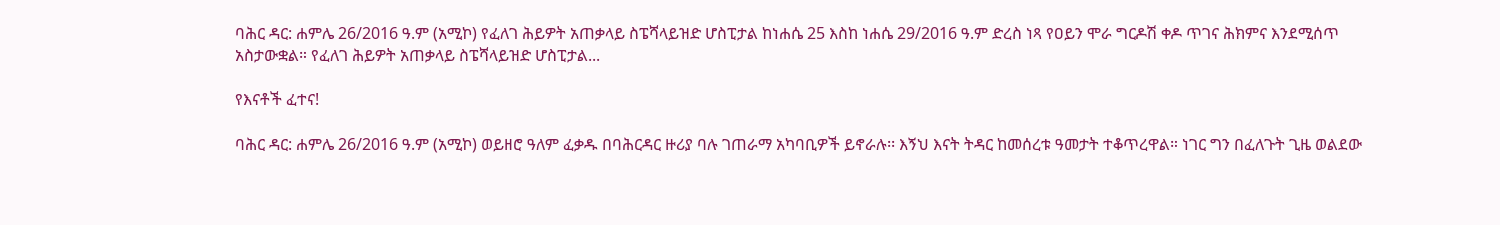ባሕር ዳር: ሐምሌ 26/2016 ዓ.ም (አሚኮ) የፈለገ ሕይዎት አጠቃላይ ስፔሻላይዝድ ሆስፒታል ከነሐሴ 25 እስከ ነሐሴ 29/2016 ዓ.ም ድረስ ነጻ የዐይን ሞራ ግርዶሽ ቀዶ ጥገና ሕክምና እንደሚሰጥ አስታውቋል። የፈለገ ሕይዎት አጠቃላይ ስፔሻላይዝድ ሆስፒታል...

የእናቶች ፈተና!

ባሕር ዳር: ሐምሌ 26/2016 ዓ.ም (አሚኮ) ወይዘሮ ዓለም ፈቃዱ በባሕርዳር ዙሪያ ባሉ ገጠራማ አካባቢዎች ይኖራሉ፡፡ እኝህ እናት ትዳር ከመሰረቱ ዓመታት ተቆጥረዋል። ነገር ግን በፈለጉት ጊዜ ወልደው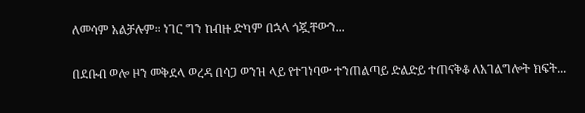ለመሳም አልቻሉም። ነገር ግን ከብዙ ድካም በኋላ ጎጇቸውን...

በደቡብ ወሎ ዞን መቅደላ ወረዳ በሳጋ ወንዝ ላይ የተገነባው ተንጠልጣይ ድልድይ ተጠናቅቆ ለአገልግሎት ክፍት...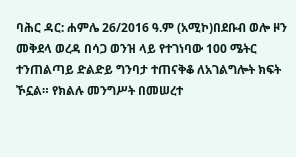ባሕር ዳር: ሐምሌ 26/2016 ዓ.ም (አሚኮ)በደቡብ ወሎ ዞን መቅደላ ወረዳ በሳጋ ወንዝ ላይ የተገነባው 100 ሜትር ተንጠልጣይ ድልድይ ግንባታ ተጠናቅቆ ለአገልግሎት ክፍት ኾኗል። የክልሉ መንግሥት በመሠረተ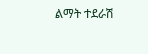ልማት ተደራሽ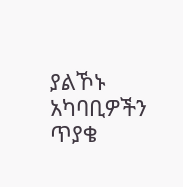ያልኾኑ አካባቢዎችን ጥያቄ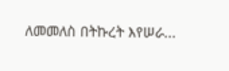ለመመለስ በትኩረት እየሠራ...